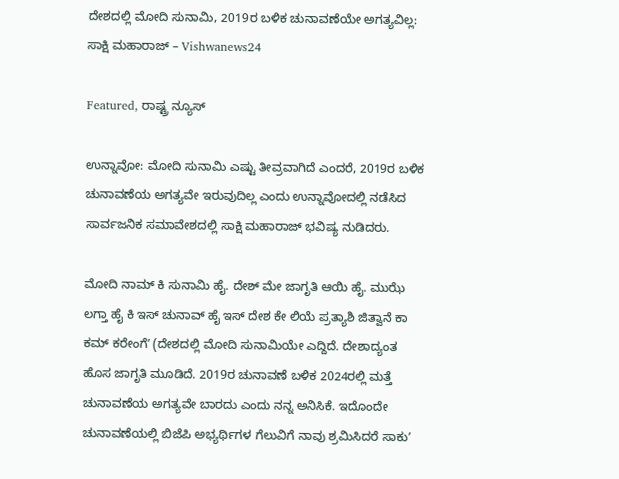ದೇಶದಲ್ಲಿ ಮೋದಿ ಸುನಾಮಿ, 2019ರ ಬಳಿಕ ಚುನಾವಣೆಯೇ ಅಗತ್ಯವಿಲ್ಲ: ಸಾಕ್ಷಿ ಮಹಾರಾಜ್ – Vishwanews24

Featured, ರಾಷ್ಟ್ರ ನ್ಯೂಸ್

ಉನ್ನಾವೋ: ಮೋದಿ ಸುನಾಮಿ ಎಷ್ಟು ತೀವ್ರವಾಗಿದೆ ಎಂದರೆ, 2019ರ ಬಳಿಕ ಚುನಾವಣೆಯ ಅಗತ್ಯವೇ ಇರುವುದಿಲ್ಲ ಎಂದು ಉನ್ನಾವೋದಲ್ಲಿ ನಡೆಸಿದ ಸಾರ್ವಜನಿಕ ಸಮಾವೇಶದಲ್ಲಿ ಸಾಕ್ಷಿ ಮಹಾರಾಜ್‌ ಭವಿಷ್ಯ ನುಡಿದರು.

ಮೋದಿ ನಾಮ್‌ ಕಿ ಸುನಾಮಿ ಹೈ. ದೇಶ್‌ ಮೇ ಜಾಗೃತಿ ಆಯಿ ಹೈ. ಮುಝೆ ಲಗ್ತಾ ಹೈ ಕಿ ಇಸ್‌ ಚುನಾವ್‌ ಹೈ ಇಸ್‌ ದೇಶ ಕೇ ಲಿಯೆ ಪ್ರತ್ಯಾಶಿ ಜಿತ್ವಾನೆ ಕಾ ಕಮ್‌ ಕರೇಂಗೆʼ (ದೇಶದಲ್ಲಿ ಮೋದಿ ಸುನಾಮಿಯೇ ಎದ್ದಿದೆ. ದೇಶಾದ್ಯಂತ ಹೊಸ ಜಾಗೃತಿ ಮೂಡಿದೆ. 2019ರ ಚುನಾವಣೆ ಬಳಿಕ 2024ರಲ್ಲಿ ಮತ್ತೆ ಚುನಾವಣೆಯ ಅಗತ್ಯವೇ ಬಾರದು ಎಂದು ನನ್ನ ಅನಿಸಿಕೆ. ಇದೊಂದೇ ಚುನಾವಣೆಯಲ್ಲಿ ಬಿಜೆಪಿ ಅಭ್ಯರ್ಥಿಗಳ ಗೆಲುವಿಗೆ ನಾವು ಶ್ರಮಿಸಿದರೆ ಸಾಕುʼ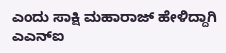ಎಂದು ಸಾಕ್ಷಿ ಮಹಾರಾಜ್‌ ಹೇಳಿದ್ದಾಗಿ ಎಎನ್‌ಐ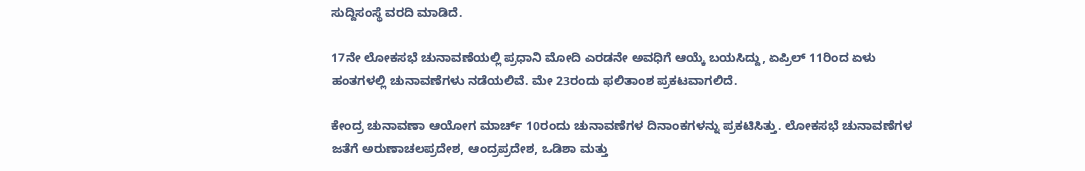ಸುದ್ದಿಸಂಸ್ಥೆ ವರದಿ ಮಾಡಿದೆ.

17ನೇ ಲೋಕಸಭೆ ಚುನಾವಣೆಯಲ್ಲಿ ಪ್ರಧಾನಿ ಮೋದಿ ಎರಡನೇ ಅವಧಿಗೆ ಆಯ್ಕೆ ಬಯಸಿದ್ದು, ಏಪ್ರಿಲ್‌ 11ರಿಂದ ಏಳು ಹಂತಗಳಲ್ಲಿ ಚುನಾವಣೆಗಳು ನಡೆಯಲಿವೆ. ಮೇ 23ರಂದು ಫಲಿತಾಂಶ ಪ್ರಕಟವಾಗಲಿದೆ.

ಕೇಂದ್ರ ಚುನಾವಣಾ ಆಯೋಗ ಮಾರ್ಚ್‌ 10ರಂದು ಚುನಾವಣೆಗಳ ದಿನಾಂಕಗಳನ್ನು ಪ್ರಕಟಿಸಿತ್ತು. ಲೋಕಸಭೆ ಚುನಾವಣೆಗಳ ಜತೆಗೆ ಅರುಣಾಚಲಪ್ರದೇಶ, ಆಂದ್ರಪ್ರದೇಶ, ಒಡಿಶಾ ಮತ್ತು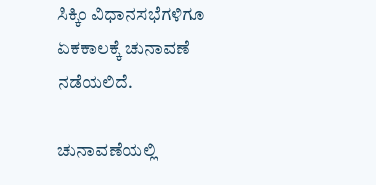ಸಿಕ್ಕಿಂ ವಿಧಾನಸಭೆಗಳಿಗೂ ಏಕಕಾಲಕ್ಕೆ ಚುನಾವಣೆ ನಡೆಯಲಿದೆ.

ಚುನಾವಣೆಯಲ್ಲಿ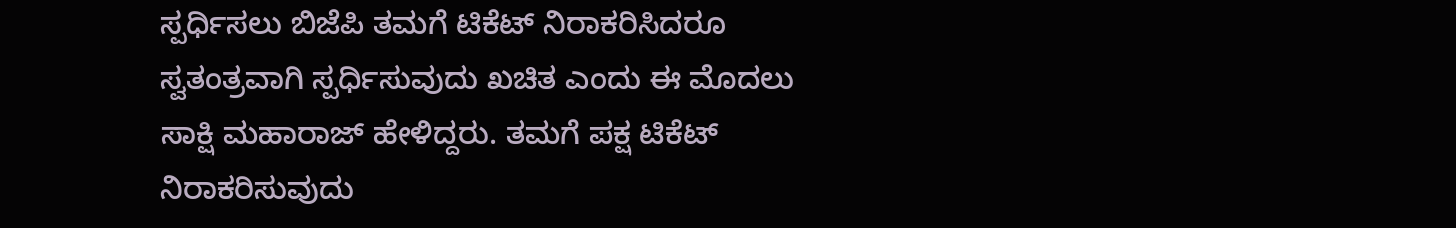ಸ್ಪರ್ಧಿಸಲು ಬಿಜೆಪಿ ತಮಗೆ ಟಿಕೆಟ್‌ ನಿರಾಕರಿಸಿದರೂ ಸ್ವತಂತ್ರವಾಗಿ ಸ್ಪರ್ಧಿಸುವುದು ಖಚಿತ ಎಂದು ಈ ಮೊದಲು ಸಾಕ್ಷಿ ಮಹಾರಾಜ್‌ ಹೇಳಿದ್ದರು. ತಮಗೆ ಪಕ್ಷ ಟಿಕೆಟ್‌ ನಿರಾಕರಿಸುವುದು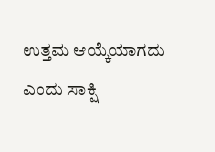ಉತ್ತಮ ಆಯ್ಕೆಯಾಗದು ಎಂದು ಸಾಕ್ಷಿ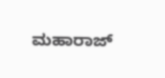ಮಹಾರಾಜ್‌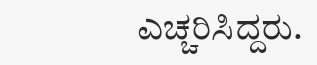ಎಚ್ಚರಿಸಿದ್ದರು.